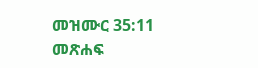መዝሙር 35:11 መጽሐፍ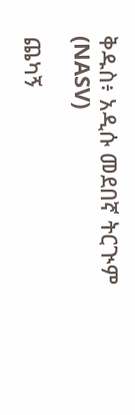ቅዱስ፥ አዲሱ መደበኛ ትርጒም (NASV)

ጨካኝ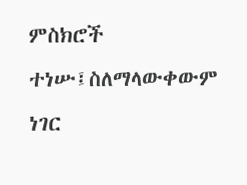ምስክሮች ተነሡ፤ስለማላውቀውም ነገር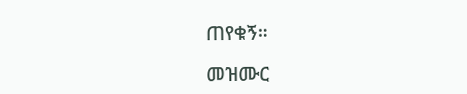ጠየቁኝ።

መዝሙር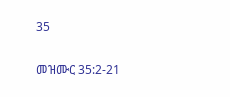35

መዝሙር 35:2-21